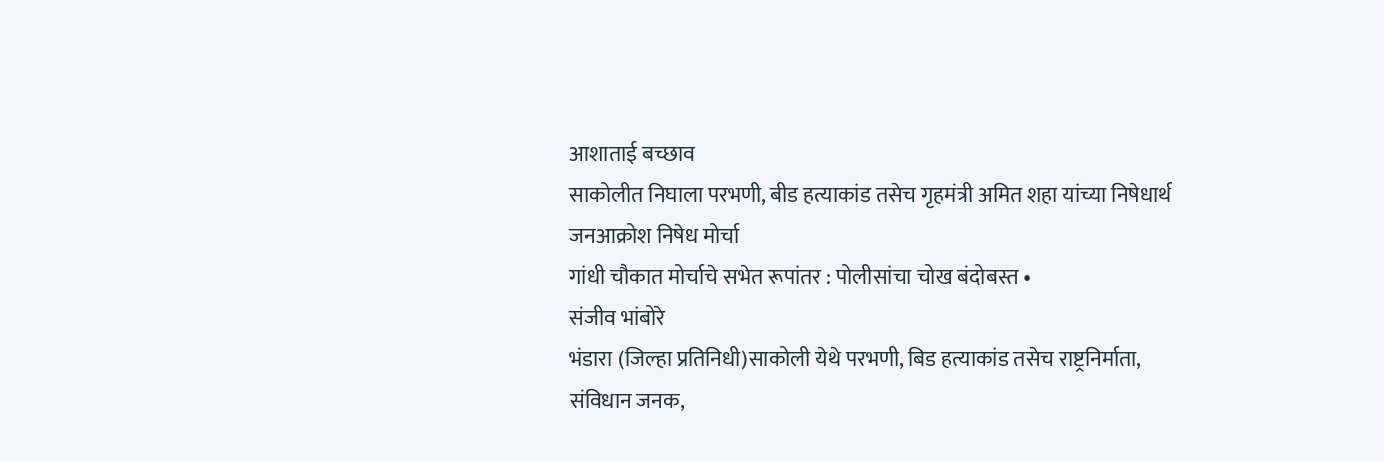आशाताई बच्छाव
साकोलीत निघाला परभणी, बीड हत्याकांड तसेच गृहमंत्री अमित शहा यांच्या निषेधार्थ जनआक्रोश निषेध मोर्चा
गांधी चौकात मोर्चाचे सभेत रूपांतर : पोलीसांचा चोख बंदोबस्त •
संजीव भांबोरे
भंडारा (जिल्हा प्रतिनिधी)साकोली येथे परभणी, बिड हत्याकांड तसेच राष्ट्रनिर्माता, संविधान जनक,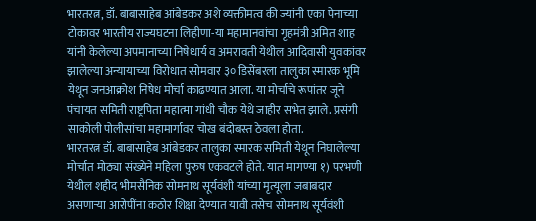भारतरत्न, डॉ. बाबासाहेब आंबेडकर अशे व्यक्तीमत्व की ज्यांनी एका पेनाच्या टोकावर भारतीय राज्यघटना लिहीणा-या महामानवांचा गृहमंत्री अमित शाह यांनी केलेल्या अपमानाच्या निषेधार्य व अमरावती येथील आदिवासी युवकांवर झालेल्या अन्यायाच्या विरोधात सोमवार ३० डिसेंबरला तालुका स्मारक भूमि येथून जनआक्रोश निषेध मोर्चा काढण्यात आला. या मोर्चाचे रूपांतर जूने पंचायत समिती राष्ट्रपिता महात्मा गांधी चौक येथे जाहीर सभेत झाले. प्रसंगी साकोली पोलीसांचा महामार्गावर चोख बंदोबस्त ठेवला होता.
भारतरत्न डॉ. बाबासाहेब आंबेडकर तालुका स्मारक समिती येथून निघालेल्या मोर्चात मोठ्या संख्येने महिला पुरुष एकवटले होते. यात मागण्या १) परभणी येथील शहीद भीमसैनिक सोमनाथ सूर्यवंशी यांच्या मृत्यूला जबाबदार असणाऱ्या आरोपींना कठोर शिक्षा देण्यात यावी तसेच सोमनाथ सूर्यवंशी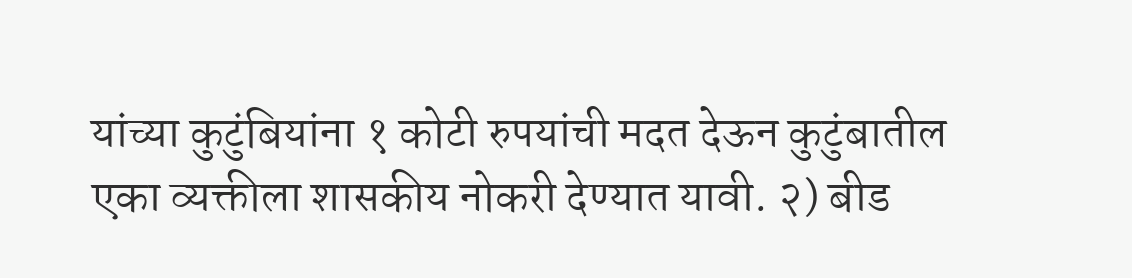यांच्या कुटुंबियांना १ कोटी रुपयांची मदत देऊन कुटुंबातील एका व्यक्तीला शासकीय नोकरी देण्यात यावी. २) बीड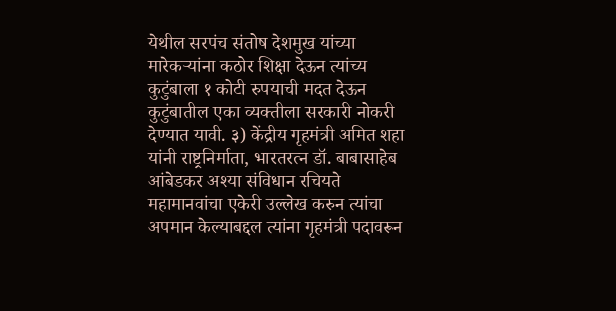येथील सरपंच संतोष देशमुख यांच्या मारेकऱ्यांना कठोर शिक्षा देऊन त्यांच्य कुटुंबाला १ कोटी रुपयाची मदत देऊन कुटुंबातील एका व्यक्तीला सरकारी नोकरी देण्यात यावी. ३) केंद्रीय गृहमंत्री अमित शहा यांनी राष्ट्रनिर्माता, भारतरत्न डॉ. बाबासाहेब आंबेडकर अश्या संविधान रचियते महामानवांचा एकेरी उल्लेख करुन त्यांचा अपमान केल्याबद्दल त्यांना गृहमंत्री पदावरून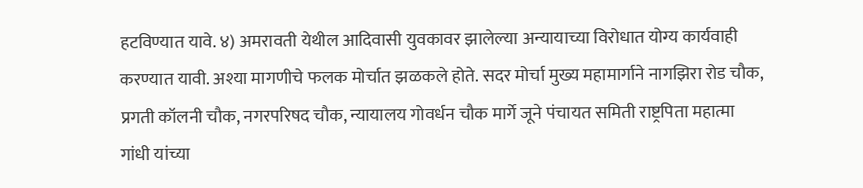हटविण्यात यावे. ४) अमरावती येथील आदिवासी युवकावर झालेल्या अन्यायाच्या विरोधात योग्य कार्यवाही करण्यात यावी. अश्या मागणीचे फलक मोर्चात झळकले होते. सदर मोर्चा मुख्य महामार्गाने नागझिरा रोड चौक, प्रगती कॉलनी चौक, नगरपरिषद चौक, न्यायालय गोवर्धन चौक मार्गे जूने पंचायत समिती राष्ट्रपिता महात्मा गांधी यांच्या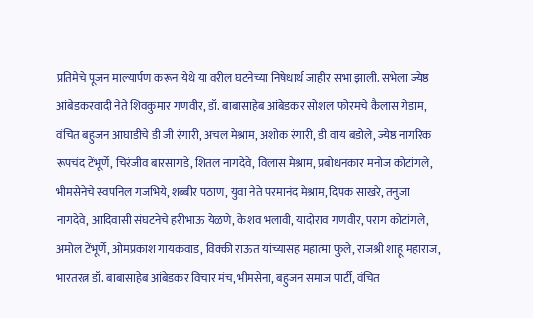प्रतिमेचे पूजन माल्यार्पण करून येथे या वरील घटनेच्या निषेधार्थ जाहीर सभा झाली. सभेला ज्येष्ठ आंबेडकरवादी नेते शिवकुमार गणवीर, डॉ. बाबासाहेब आंबेडकर सोशल फोरमचे कैलास गेडाम, वंचित बहुजन आघाडीचे डी जी रंगारी, अचल मेश्राम, अशोक रंगारी, डी वाय बडोले, ज्येष्ठ नागरिक रूपचंद टेंभूर्णे, चिरंजीव बारसागडे, शितल नागदेवे, विलास मेश्राम, प्रबोधनकार मनोज कोटांगले, भीमसेनेचे स्वपनिल गजभिये, शब्बीर पठाण, युवा नेते परमानंद मेश्राम, दिपक साखरे, तनुजा नागदेवे, आदिवासी संघटनेचे हरीभाऊ येळणे, केशव भलावी, यादोराव गणवीर, पराग कोटांगले, अमोल टेंभूर्णे, ओमप्रकाश गायकवाड, विक्की राऊत यांच्यासह महात्मा फुले, राजश्री शाहू महाराज, भारतरत्न डॉ. बाबासाहेब आंबेडकर विचार मंच, भीमसेना, बहुजन समाज पार्टी, वंचित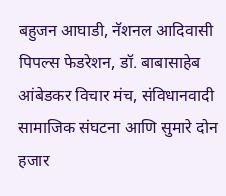बहुजन आघाडी, नॅशनल आदिवासी पिपल्स फेडरेशन, डॉ. बाबासाहेब आंबेडकर विचार मंच, संविधानवादी सामाजिक संघटना आणि सुमारे दोन हजार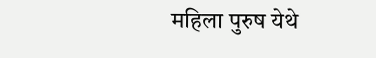महिला पुरुष येथे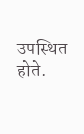उपस्थित होते.